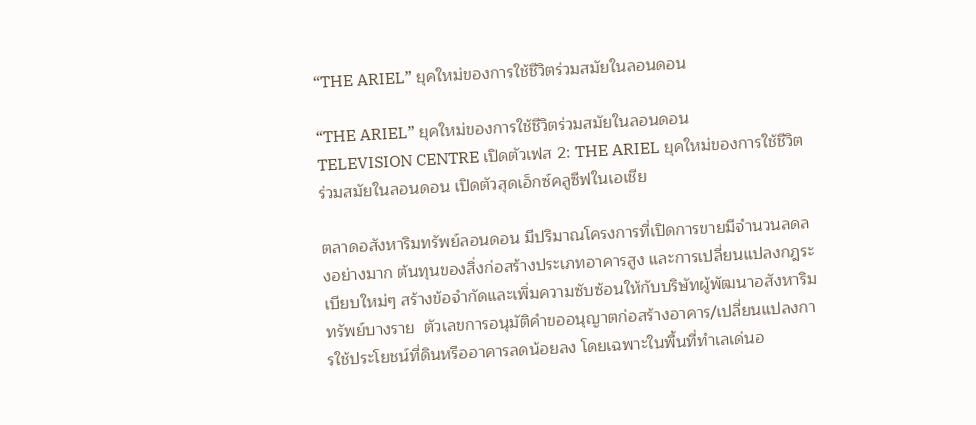“THE ARIEL” ยุคใหม่ของการใช้ชีวิตร่วมสมัยในลอนดอน

“THE ARIEL” ยุคใหม่ของการใช้ชีวิตร่วมสมัยในลอนดอน
TELEVISION CENTRE เปิดตัวเฟส 2: THE ARIEL ยุคใหม่ของการใช้ชีวิตร่วมสมัยในลอนดอน เปิดตัวสุดเอ็กซ์คลูซีฟในเอเชีย

ตลาดอสังหาริมทรัพย์ลอนดอน มีปริมาณโครงการที่เปิดการขายมีจำนวนลดลงอย่างมาก ต้นทุนของสิ่งก่อสร้างประเภทอาคารสูง และการเปลี่ยนแปลงกฎระเบียบใหม่ๆ สร้างข้อจำกัดและเพิ่มความซับซ้อนให้กับบริษัทผู้พัฒนาอสังหาริมทรัพย์บางราย  ตัวเลขการอนุมัติคำขออนุญาตก่อสร้างอาคาร/เปลี่ยนแปลงการใช้ประโยชน์ที่ดินหรืออาคารลดน้อยลง โดยเฉพาะในพื้นที่ทำเลเด่นอ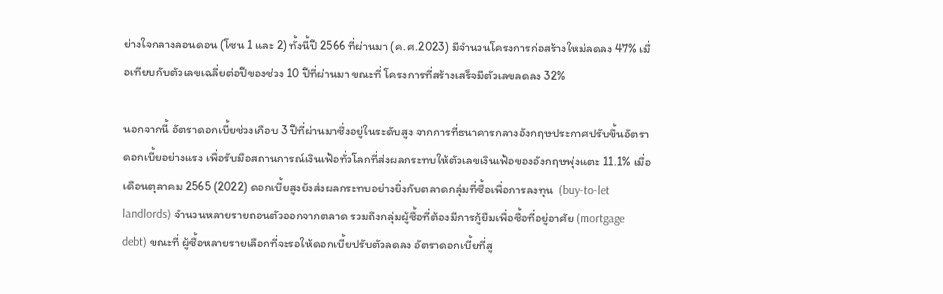ย่างใจกลางลอนดอน (โซน 1 และ 2) ทั้งนี้ปี 2566 ที่ผ่านมา (ค.ศ.2023) มีจำนวนโครงการก่อสร้างใหม่ลดลง 47% เมื่อเทียบกับตัวเลขเฉลี่ยต่อปีของช่วง 10 ปีที่ผ่านมา ขณะที่ โครงการที่สร้างเสร็จมีตัวเลขลดลง 32%

นอกจากนี้ อัตราดอกเบี้ยช่วงเกือบ 3 ปีที่ผ่านมาซึ่งอยู่ในระดับสูง จากการที่ธนาคารกลางอังกฤษประกาศปรับขึ้นอัตราดอกเบี้ยอย่างแรง เพื่อรับมือสถานการณ์เงินเฟ้อทั่วโลกที่ส่งผลกระทบให้ตัวเลขเงินเฟ้อของอังกฤษพุ่งแตะ 11.1% เมื่อเดือนตุลาคม 2565 (2022) ดอกเบี้ยสูงยังส่งผลกระทบอย่างยิ่งกับตลาดกลุ่มที่ซื้อเพื่อการลงทุน  (buy-to-let landlords) จำนวนหลายรายถอนตัวออกจากตลาด รวมถึงกลุ่มผู้ซื้อที่ต้องมีการกู้ยืมเพื่อซื้อที่อยู่อาศัย (mortgage debt) ขณะที่ ผู้ซื้อหลายรายเลือกที่จะรอให้ดอกเบี้ยปรับตัวลดลง อัตราดอกเบี้ยที่สู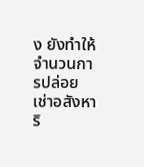ง ยังทำให้จำนวนการปล่อยเช่าอสังหาริ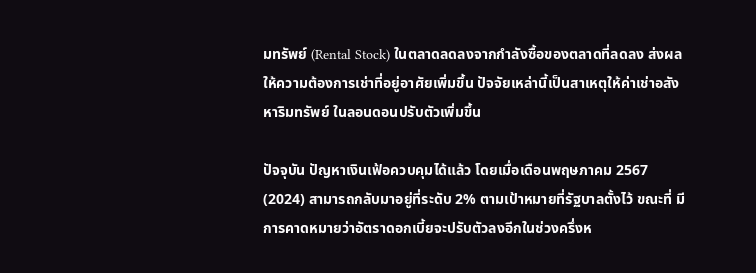มทรัพย์ (Rental Stock) ในตลาดลดลงจากกำลังซื้อของตลาดที่ลดลง ส่งผลให้ความต้องการเช่าที่อยู่อาศัยเพิ่มขึ้น ปัจจัยเหล่านี้เป็นสาเหตุให้ค่าเช่าอสังหาริมทรัพย์ ในลอนดอนปรับตัวเพิ่มขึ้น

ปัจจุบัน ปัญหาเงินเฟ้อควบคุมได้แล้ว โดยเมื่อเดือนพฤษภาคม 2567 (2024) สามารถกลับมาอยู่ที่ระดับ 2% ตามเป้าหมายที่รัฐบาลตั้งไว้ ขณะที่ มีการคาดหมายว่าอัตราดอกเบี้ยจะปรับตัวลงอีกในช่วงครึ่งห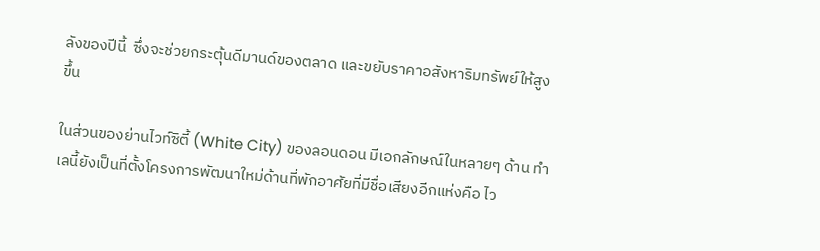ลังของปีนี้  ซึ่งจะช่วยกระตุ้นดีมานด์ของตลาด และขยับราคาอสังหาริมทรัพย์ให้สูงขึ้น

ในส่วนของย่านไวท์ซิตี้ (White City) ของลอนดอน มีเอกลักษณ์ในหลายๆ ด้าน ทำเลนี้ยังเป็นที่ตั้งโครงการพัฒนาใหม่ด้านที่พักอาศัยที่มีชื่อเสียงอีกแห่งคือ ไว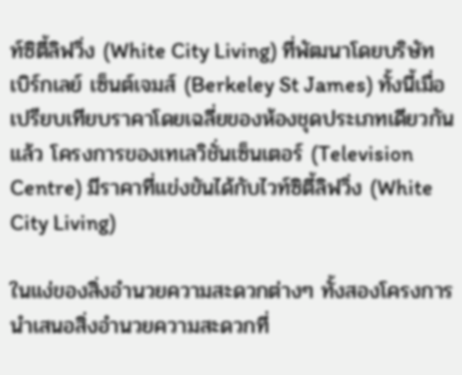ท์ซิตี้ลิฟวิ่ง (White City Living) ที่พัฒนาโดยบริษัท เบิร์กเลย์ เซ็นต์เจมส์ (Berkeley St James) ทั้งนี้เมื่อเปรียบเทียบราคาโดยเฉลี่ยของห้องชุดประเภทเดียวกันแล้ว โครงการของเทเลวิชั่นเซ็นเตอร์ (Television Centre) มีราคาที่แข่งขันได้กับไวท์ซิตี้ลิฟวิ่ง (White City Living)

ในแง่ของสิ่งอำนวยความสะดวกต่างๆ ทั้งสองโครงการนำเสนอสิ่งอำนวยความสะดวกที่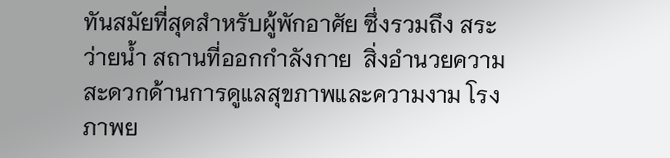ทันสมัยที่สุดสำหรับผู้พักอาศัย ซึ่งรวมถึง สระว่ายน้ำ สถานที่ออกกำลังกาย  สิ่งอำนวยความสะดวกด้านการดูแลสุขภาพและความงาม โรงภาพย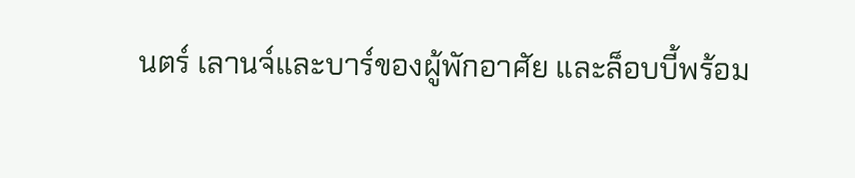นตร์ เลานจ์และบาร์ของผู้พักอาศัย และล็อบบี้พร้อม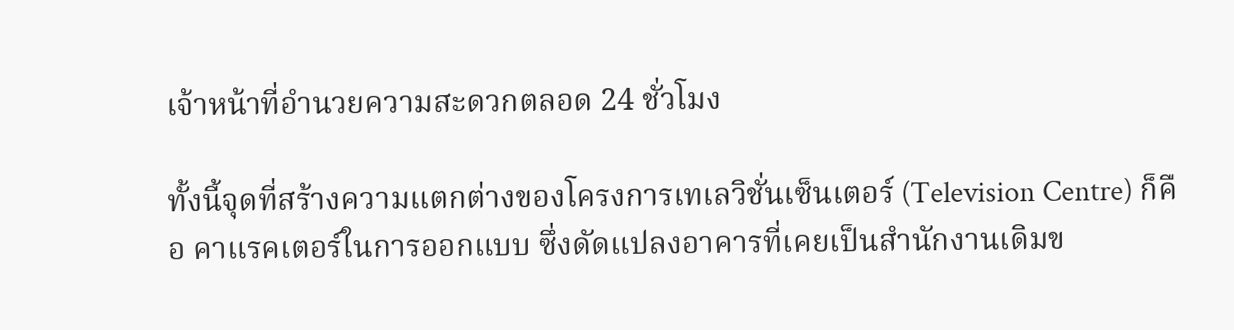เจ้าหน้าที่อำนวยความสะดวกตลอด 24 ชั่วโมง

ทั้งนี้จุดที่สร้างความแตกต่างของโครงการเทเลวิชั่นเซ็นเตอร์ (Television Centre) ก็คือ คาแรคเตอร์ในการออกแบบ ซึ่งดัดแปลงอาคารที่เคยเป็นสำนักงานเดิมข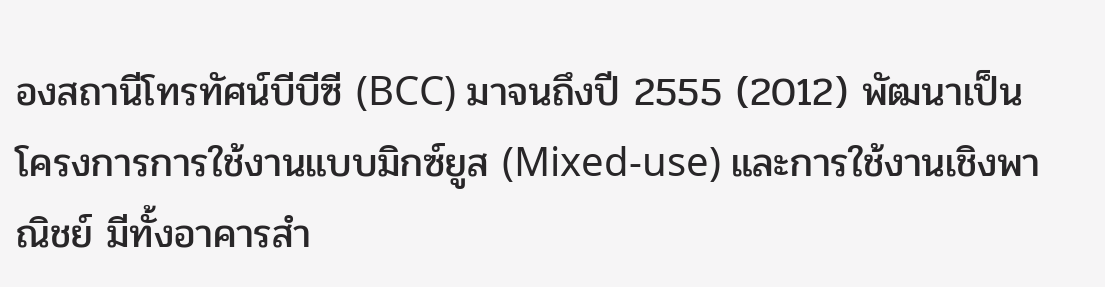องสถานีโทรทัศน์บีบีซี (BCC) มาจนถึงปี 2555 (2012) พัฒนาเป็นโครงการการใช้งานแบบมิกซ์ยูส (Mixed-use) และการใช้งานเชิงพาณิชย์ มีทั้งอาคารสำ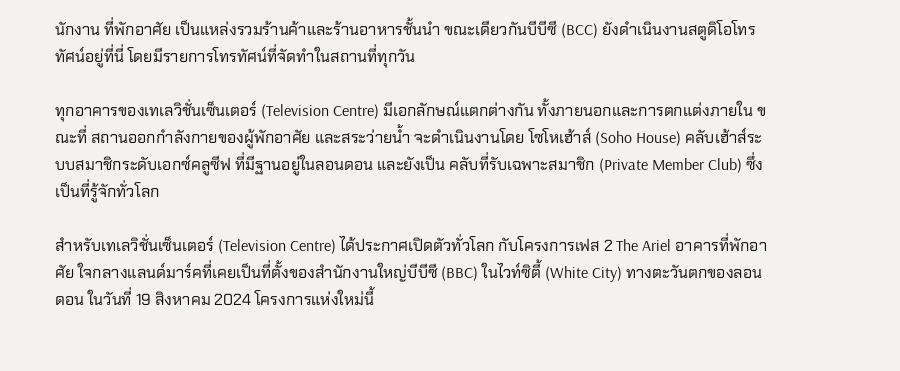นักงาน ที่พักอาศัย เป็นแหล่งรวมร้านค้าและร้านอาหารชั้นนำ ขณะเดียวกันบีบีซี (BCC) ยังดำเนินงานสตูดิโอโทรทัศน์อยู่ที่นี่ โดยมีรายการโทรทัศน์ที่จัดทำในสถานที่ทุกวัน

ทุกอาคารของเทเลวิชั่นเซ็นเตอร์ (Television Centre) มีเอกลักษณ์แตกต่างกัน ทั้งภายนอกและการตกแต่งภายใน ขณะที่ สถานออกกำลังกายของผู้พักอาศัย และสระว่ายน้ำ จะดำเนินงานโดย โซโหเฮ้าส์ (Soho House) คลับเฮ้าส์ระบบสมาชิกระดับเอกซ์คลูซีฟ ที่มีฐานอยู่ในลอนดอน และยังเป็น คลับที่รับเฉพาะสมาชิก (Private Member Club) ซึ่งเป็นที่รู้จักทั่วโลก

สำหรับเทเลวิชั่นเซ็นเตอร์ (Television Centre) ได้ประกาศเปิดตัวทั่วโลก กับโครงการเฟส 2 The Ariel อาคารที่พักอาศัย ใจกลางแลนด์มาร์คที่เคยเป็นที่ตั้งของสำนักงานใหญ่บีบีซี (BBC) ในไวท์ซิตี้ (White City) ทางตะวันตกของลอนดอน ในวันที่ 19 สิงหาคม 2024 โครงการแห่งใหม่นี้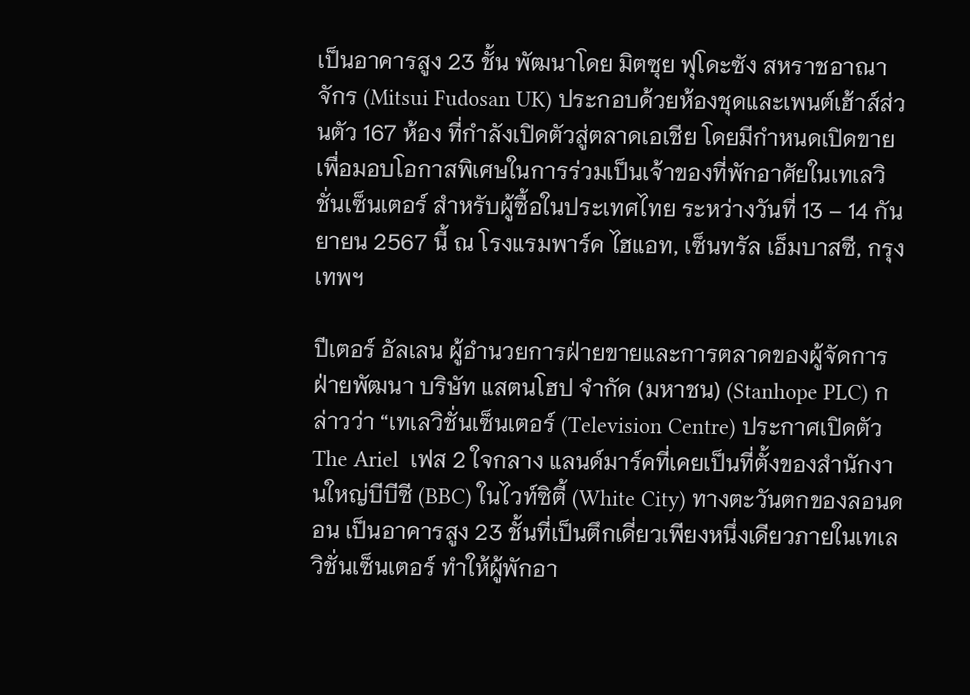เป็นอาคารสูง 23 ชั้น พัฒนาโดย มิตซุย ฟุโดะซัง สหราชอาณาจักร (Mitsui Fudosan UK) ประกอบด้วยห้องชุดและเพนต์เฮ้าส์ส่วนตัว 167 ห้อง ที่กำลังเปิดตัวสู่ตลาดเอเชีย โดยมีกำหนดเปิดขายเพื่อมอบโอกาสพิเศษในการร่วมเป็นเจ้าของที่พักอาศัยในเทเลวิชั่นเซ็นเตอร์ สำหรับผู้ซื้อในประเทศไทย ระหว่างวันที่ 13 – 14 กันยายน 2567 นี้ ณ โรงแรมพาร์ค ไฮแอท, เซ็นทรัล เอ็มบาสซี, กรุงเทพฯ

ปีเตอร์ อัลเลน ผู้อำนวยการฝ่ายขายและการตลาดของผู้จัดการฝ่ายพัฒนา บริษัท แสตนโฮป จำกัด (มหาชน) (Stanhope PLC) กล่าวว่า “เทเลวิชั่นเซ็นเตอร์ (Television Centre) ประกาศเปิดตัว  The Ariel  เฟส 2 ใจกลาง แลนด์มาร์คที่เคยเป็นที่ตั้งของสำนักงานใหญ่บีบีซี (BBC) ในไวท์ซิตี้ (White City) ทางตะวันตกของลอนดอน เป็นอาคารสูง 23 ชั้นที่เป็นตึกเดี่ยวเพียงหนึ่งเดียวภายในเทเลวิชั่นเซ็นเตอร์ ทำให้ผู้พักอา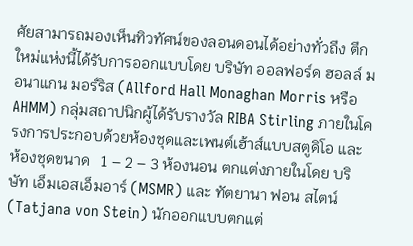ศัยสามารถมองเห็นทิวทัศน์ของลอนดอนได้อย่างทั่วถึง ตึกใหม่แห่งนี้ได้รับการออกแบบโดย บริษัท ออลฟอร์ด ฮอลล์ มอนาแกน มอร์ริส (Allford Hall Monaghan Morris หรือ AHMM) กลุ่มสถาปนิกผู้ได้รับรางวัล RIBA Stirling ภายในโครงการประกอบด้วยห้องชุดและเพนต์เฮ้าส์แบบสตูดิโอ และห้องชุดขนาด   1 – 2 – 3 ห้องนอน ตกแต่งภายในโดย บริษัท เอ็มเอสเอ็มอาร์ (MSMR) และ ทัตยานา ฟอน สไตน์ (Tatjana von Stein) นักออกแบบตกแต่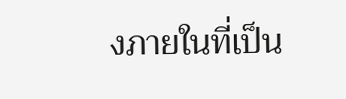งภายในที่เป็น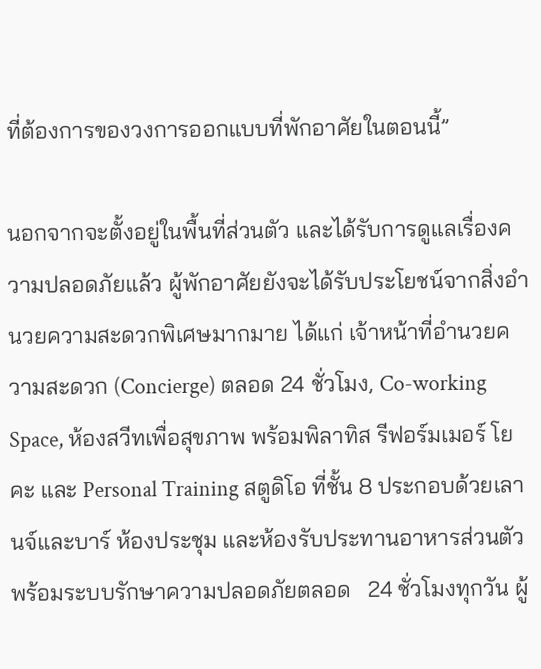ที่ต้องการของวงการออกแบบที่พักอาศัยในตอนนี้”

นอกจากจะตั้งอยู่ในพื้นที่ส่วนตัว และได้รับการดูแลเรื่องความปลอดภัยแล้ว ผู้พักอาศัยยังจะได้รับประโยชน์จากสิ่งอำนวยความสะดวกพิเศษมากมาย ได้แก่ เจ้าหน้าที่อำนวยความสะดวก (Concierge) ตลอด 24 ชั่วโมง, Co-working Space, ห้องสวีทเพื่อสุขภาพ พร้อมพิลาทิส รีฟอร์มเมอร์ โยคะ และ Personal Training สตูดิโอ ที่ชั้น 8 ประกอบด้วยเลานจ์และบาร์ ห้องประชุม และห้องรับประทานอาหารส่วนตัว พร้อมระบบรักษาความปลอดภัยตลอด   24 ชั่วโมงทุกวัน ผู้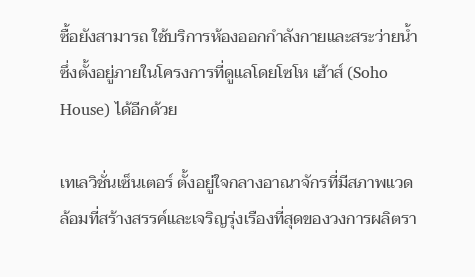ซื้อยังสามารถ ใช้บริการห้องออกกำลังกายและสระว่ายน้ำ ซึ่งตั้งอยู่ภายในโครงการที่ดูแลโดยโซโห เฮ้าส์ (Soho House) ได้อีกด้วย

เทเลวิชั่นเซ็นเตอร์ ตั้งอยู่ใจกลางอาณาจักรที่มีสภาพแวดล้อมที่สร้างสรรค์และเจริญรุ่งเรืองที่สุดของวงการผลิตรา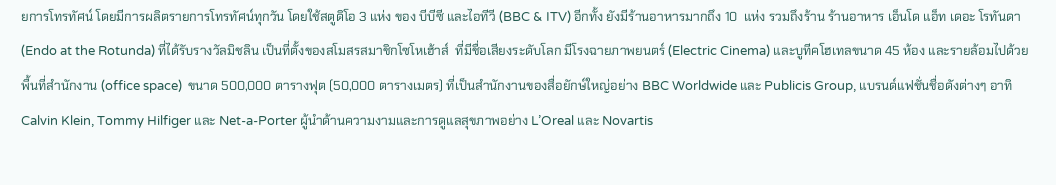ยการโทรทัศน์ โดยมีการผลิตรายการโทรทัศน์ทุกวัน โดยใช้สตูดิโอ 3 แห่ง ของ บีบีซี และไอทีวี (BBC & ITV) อีกทั้ง ยังมีร้านอาหารมากถึง 10  แห่ง รวมถึงร้าน ร้านอาหาร เอ็นโด แอ็ท เดอะ โรทันดา (Endo at the Rotunda) ที่ได้รับรางวัลมิชลิน เป็นที่ตั้งของสโมสรสมาชิกโซโหเฮ้าส์  ที่มีชื่อเสียงระดับโลก มีโรงฉายภาพยนตร์ (Electric Cinema) และบูทีคโฮเทลขนาด 45 ห้อง และรายล้อมไปด้วยพื้นที่สำนักงาน (office space)  ขนาด 500,000 ตารางฟุต (50,000 ตารางเมตร) ที่เป็นสำนักงานของสื่อยักษ์ใหญ่อย่าง BBC Worldwide และ Publicis Group, แบรนด์แฟชั่นชื่อดังต่างๆ อาทิ Calvin Klein, Tommy Hilfiger และ Net-a-Porter ผู้นำด้านความงามและการดูแลสุขภาพอย่าง L’Oreal และ Novartis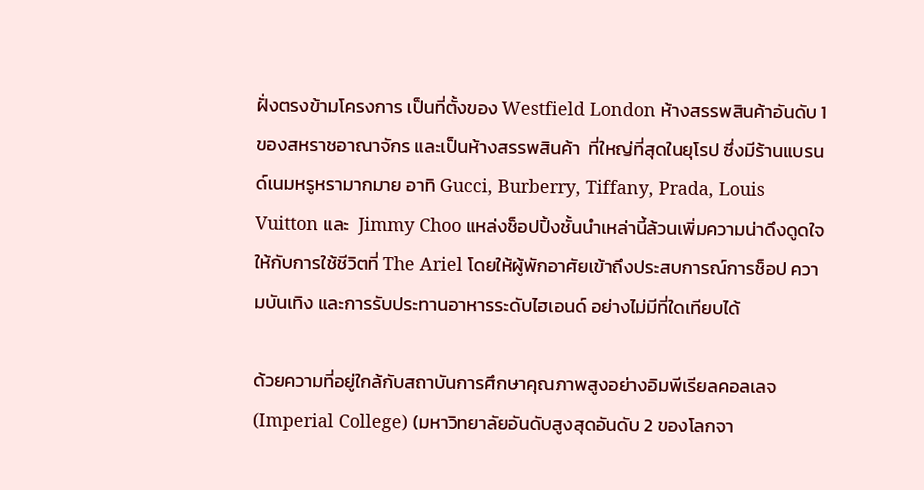ฝั่งตรงข้ามโครงการ เป็นที่ตั้งของ Westfield London ห้างสรรพสินค้าอันดับ 1 ของสหราชอาณาจักร และเป็นห้างสรรพสินค้า  ที่ใหญ่ที่สุดในยุโรป ซึ่งมีร้านแบรนด์เนมหรูหรามากมาย อาทิ Gucci, Burberry, Tiffany, Prada, Louis Vuitton และ  Jimmy Choo แหล่งช็อปปิ้งชั้นนำเหล่านี้ล้วนเพิ่มความน่าดึงดูดใจให้กับการใช้ชีวิตที่ The Ariel โดยให้ผู้พักอาศัยเข้าถึงประสบการณ์การช็อป ความบันเทิง และการรับประทานอาหารระดับไฮเอนด์ อย่างไม่มีที่ใดเทียบได้

ด้วยความที่อยู่ใกล้กับสถาบันการศึกษาคุณภาพสูงอย่างอิมพีเรียลคอลเลจ (Imperial College) (มหาวิทยาลัยอันดับสูงสุดอันดับ 2 ของโลกจา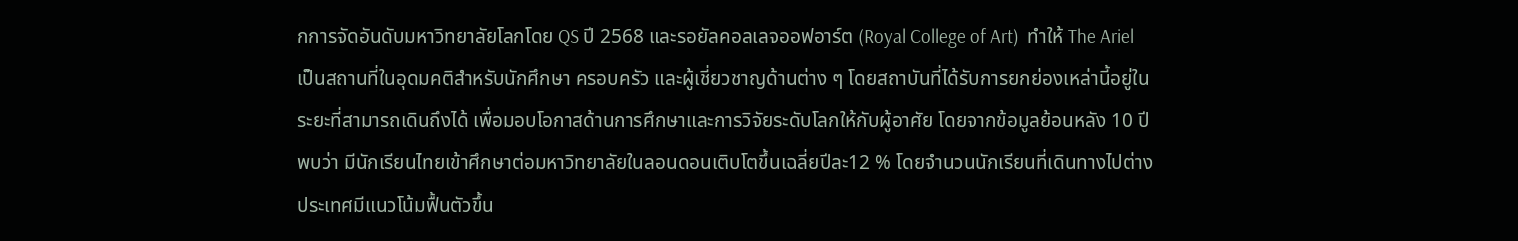กการจัดอันดับมหาวิทยาลัยโลกโดย QS ปี 2568 และรอยัลคอลเลจออฟอาร์ต (Royal College of Art)  ทำให้ The Ariel เป็นสถานที่ในอุดมคติสำหรับนักศึกษา ครอบครัว และผู้เชี่ยวชาญด้านต่าง ๆ โดยสถาบันที่ได้รับการยกย่องเหล่านี้อยู่ในระยะที่สามารถเดินถึงได้ เพื่อมอบโอกาสด้านการศึกษาและการวิจัยระดับโลกให้กับผู้อาศัย โดยจากข้อมูลย้อนหลัง 10 ปี พบว่า มีนักเรียนไทยเข้าศึกษาต่อมหาวิทยาลัยในลอนดอนเติบโตขึ้นเฉลี่ยปีละ12 % โดยจำนวนนักเรียนที่เดินทางไปต่างประเทศมีแนวโน้มฟื้นตัวขึ้น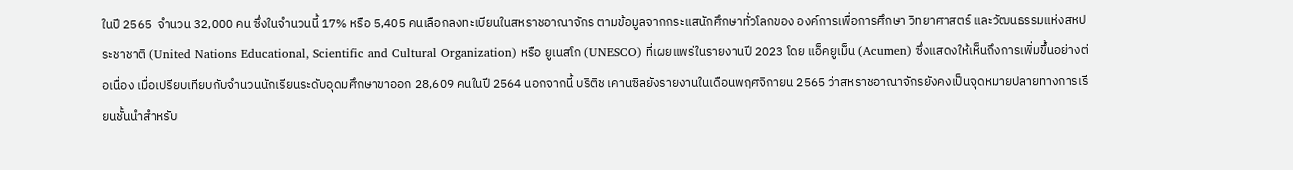ในปี 2565  จำนวน 32,000 คน ซึ่งในจำนวนนี้ 17% หรือ 5,405 คนเลือกลงทะเบียนในสหราชอาณาจักร ตามข้อมูลจากกระแสนักศึกษาทั่วโลกของ องค์การเพื่อการศึกษา วิทยาศาสตร์ และวัฒนธรรมแห่งสหประชาชาติ (United Nations Educational, Scientific and Cultural Organization) หรือ ยูเนสโก (UNESCO) ที่เผยแพร่ในรายงานปี 2023 โดย แอ็คยูเม็น (Acumen) ซึ่งแสดงให้เห็นถึงการเพิ่มขึ้นอย่างต่อเนื่อง เมื่อเปรียบเทียบกับจำนวนนักเรียนระดับอุดมศึกษาขาออก 28,609 คนในปี 2564 นอกจากนี้ บริติช เคานซิลยังรายงานในเดือนพฤศจิกายน 2565 ว่าสหราชอาณาจักรยังคงเป็นจุดหมายปลายทางการเรียนชั้นนำสำหรับ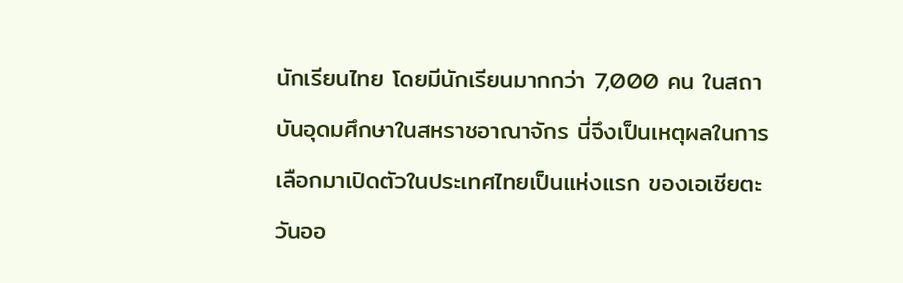นักเรียนไทย โดยมีนักเรียนมากกว่า 7,000 คน ในสถาบันอุดมศึกษาในสหราชอาณาจักร นี่จึงเป็นเหตุผลในการเลือกมาเปิดตัวในประเทศไทยเป็นแห่งแรก ของเอเชียตะวันออ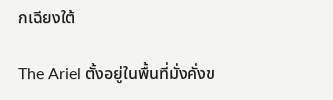กเฉียงใต้

The Ariel ตั้งอยู่ในพื้นที่มั่งคั่งข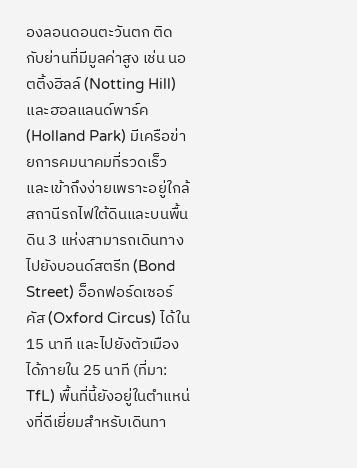องลอนดอนตะวันตก ติดกับย่านที่มีมูลค่าสูง เช่น นอตติ้งฮิลล์ (Notting Hill) และฮอลแลนด์พาร์ค (Holland Park) มีเครือข่ายการคมนาคมที่รวดเร็วและเข้าถึงง่ายเพราะอยู่ใกล้สถานีรถไฟใต้ดินและบนพื้นดิน 3 แห่งสามารถเดินทางไปยังบอนด์สตรีท (Bond Street) อ็อกฟอร์ดเซอร์คัส (Oxford Circus) ได้ใน 15 นาที และไปยังตัวเมืองได้ภายใน 25 นาที (ที่มา: TfL) พื้นที่นี้ยังอยู่ในตำแหน่งที่ดีเยี่ยมสำหรับเดินทา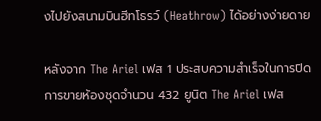งไปยังสนามบินฮีทโธรว์ (Heathrow) ได้อย่างง่ายดาย

หลังจาก The Ariel เฟส 1 ประสบความสำเร็จในการปิดการขายห้องชุดจำนวน 432 ยูนิต The Ariel เฟส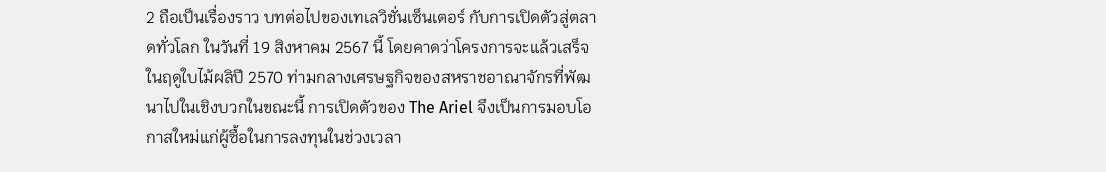2 ถือเป็นเรื่องราว บทต่อไปของเทเลวิชั่นเซ็นเตอร์ กับการเปิดตัวสู่ตลาดทั่วโลก ในวันที่ 19 สิงหาคม 2567 นี้ โดยคาดว่าโครงการจะแล้วเสร็จในฤดูใบไม้ผลิปี 2570 ท่ามกลางเศรษฐกิจของสหราชอาณาจักรที่พัฒนาไปในเชิงบวกในขณะนี้ การเปิดตัวของ The Ariel จึงเป็นการมอบโอกาสใหม่แก่ผู้ซื้อในการลงทุนในช่วงเวลา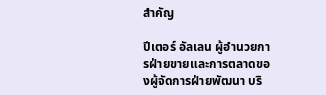สำคัญ

ปีเตอร์ อัลเลน ผู้อำนวยการฝ่ายขายและการตลาดของผู้จัดการฝ่ายพัฒนา บริ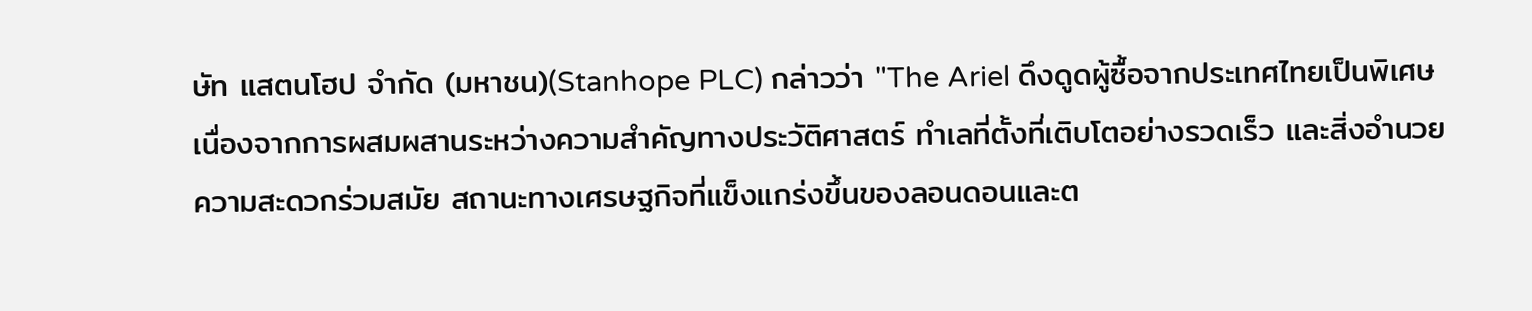ษัท แสตนโฮป จำกัด (มหาชน)(Stanhope PLC) กล่าวว่า "The Ariel ดึงดูดผู้ซื้อจากประเทศไทยเป็นพิเศษ เนื่องจากการผสมผสานระหว่างความสำคัญทางประวัติศาสตร์ ทำเลที่ตั้งที่เติบโตอย่างรวดเร็ว และสิ่งอำนวยความสะดวกร่วมสมัย สถานะทางเศรษฐกิจที่แข็งแกร่งขึ้นของลอนดอนและต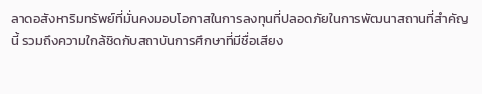ลาดอสังหาริมทรัพย์ที่มั่นคงมอบโอกาสในการลงทุนที่ปลอดภัยในการพัฒนาสถานที่สำคัญนี้ รวมถึงความใกล้ชิดกับสถาบันการศึกษาที่มีชื่อเสียง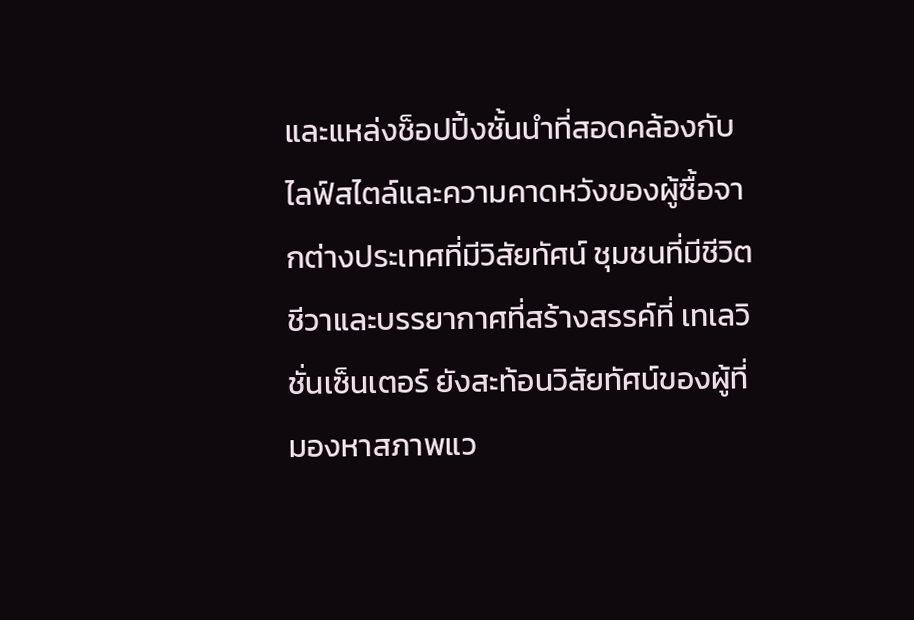และแหล่งช็อปปิ้งชั้นนำที่สอดคล้องกับไลฟ์สไตล์และความคาดหวังของผู้ซื้อจากต่างประเทศที่มีวิสัยทัศน์ ชุมชนที่มีชีวิตชีวาและบรรยากาศที่สร้างสรรค์ที่ เทเลวิชั่นเซ็นเตอร์ ยังสะท้อนวิสัยทัศน์ของผู้ที่มองหาสภาพแว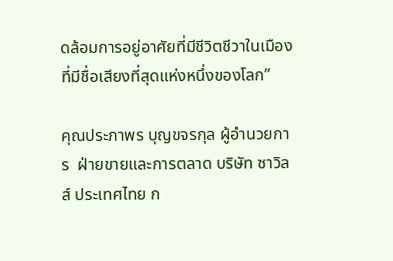ดล้อมการอยู่อาศัยที่มีชีวิตชีวาในเมืองที่มีชื่อเสียงที่สุดแห่งหนึ่งของโลก”

คุณประภาพร บุญขจรกุล ผู้อำนวยการ  ฝ่ายขายและการตลาด บริษัท ซาวิลส์ ประเทศไทย ก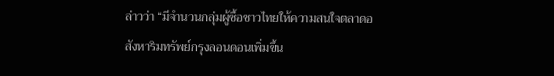ล่าวว่า “มีจำนวนกลุ่มผู้ซื้อชาวไทยให้ความสนใจตลาดอสังหาริมทรัพย์กรุงลอนดอนเพิ่มขึ้น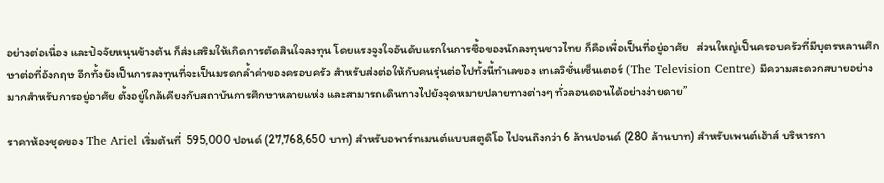อย่างต่อเนื่อง และปัจจัยหนุนข้างต้น ก็ส่งเสริมให้เกิดการตัดสินใจลงทุน โดยแรงจูงใจอันดับแรกในการซื้อของนักลงทุนชาวไทย ก็คือเพื่อเป็นที่อยู่อาศัย   ส่วนใหญ่เป็นครอบครัวที่มีบุตรหลานศึกษาต่อที่อังกฤษ อีกทั้งยังเป็นการลงทุนที่จะเป็นมรดกล้ำค่าของครอบครัว สำหรับส่งต่อให้กับคนรุ่นต่อไปทั้งนี้ทำเลของ เทเลวิชั่นเซ็นเตอร์ (The Television Centre) มีความสะดวกสบายอย่างมากสำหรับการอยู่อาศัย ตั้งอยู่ใกล้เคียงกับสถาบันการศึกษาหลายแห่ง และสามารถเดินทางไปยังจุดหมายปลายทางต่างๆ ทั่วลอนดอนได้อย่างง่ายดาย”

ราคาห้องชุดของ The Ariel เริ่มต้นที่  595,000 ปอนด์ (27,768,650 บาท) สำหรับอพาร์ทเมนต์แบบสตูดิโอ ไปจนถึงกว่า 6 ล้านปอนด์ (280 ล้านบาท) สำหรับเพนต์เฮ้าส์ บริหารกา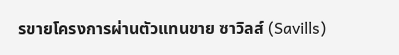รขายโครงการผ่านตัวแทนขาย ซาวิลส์ (Savills)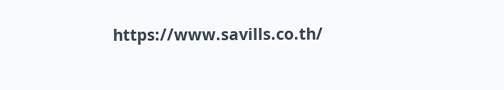https://www.savills.co.th/